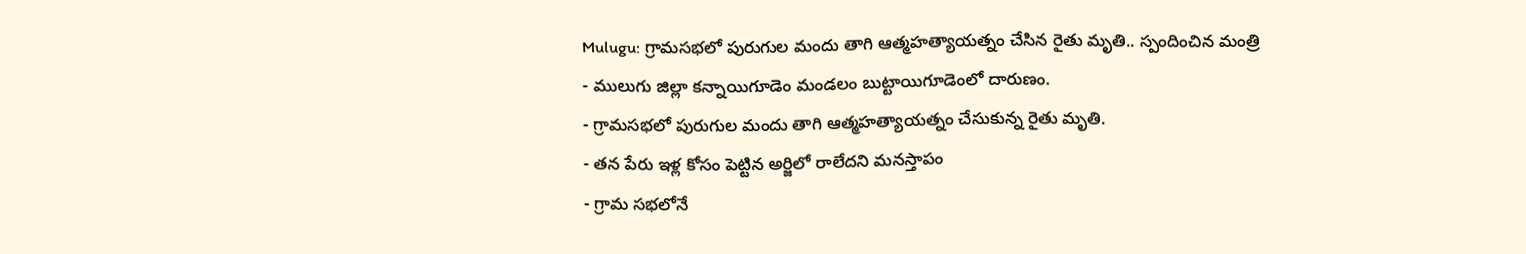Mulugu: గ్రామసభలో పురుగుల మందు తాగి ఆత్మహత్యాయత్నం చేసిన రైతు మృతి.. స్పందించిన మంత్రి
- ములుగు జిల్లా కన్నాయిగూడెం మండలం బుట్టాయిగూడెంలో దారుణం.
- గ్రామసభలో పురుగుల మందు తాగి ఆత్మహత్యాయత్నం చేసుకున్న రైతు మృతి.
- తన పేరు ఇళ్ల కోసం పెట్టిన అర్జిలో రాలేదని మనస్తాపం
- గ్రామ సభలోనే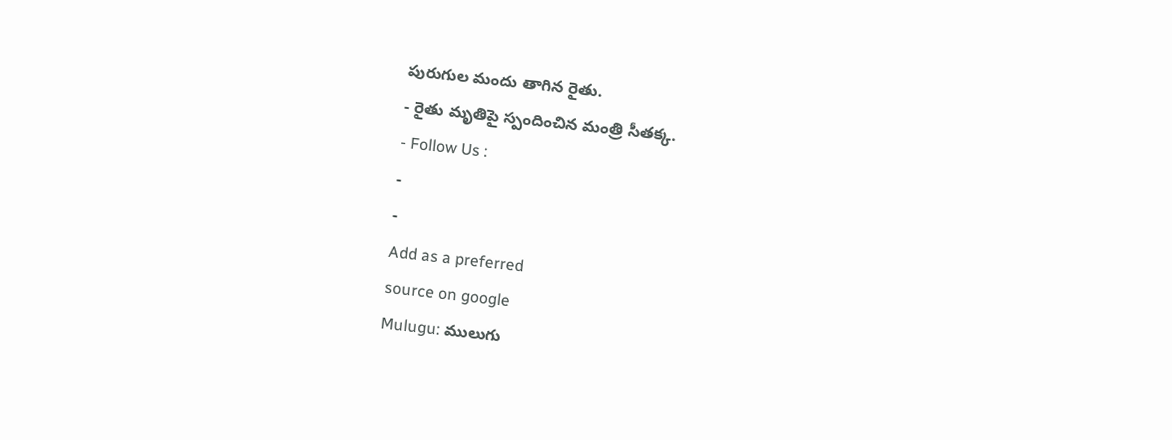పురుగుల మందు తాగిన రైతు.
- రైతు మృతిపై స్పందించిన మంత్రి సీతక్క.
- Follow Us :
-
-
Add as a preferred
source on google
Mulugu: ములుగు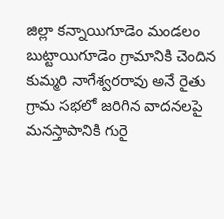జిల్లా కన్నాయిగూడెం మండలం బుట్టాయిగూడెం గ్రామానికి చెందిన కుమ్మరి నాగేశ్వరరావు అనే రైతు గ్రామ సభలో జరిగిన వాదనలపై మనస్తాపానికి గురై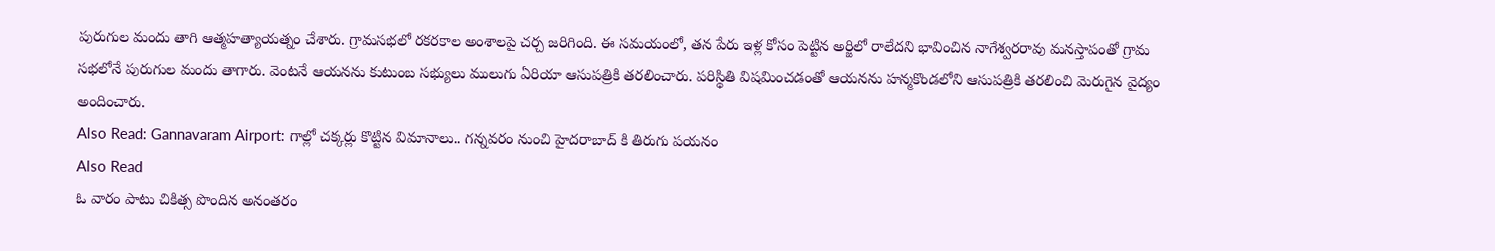పురుగుల మందు తాగి ఆత్మహత్యాయత్నం చేశారు. గ్రామసభలో రకరకాల అంశాలపై చర్చ జరిగింది. ఈ సమయంలో, తన పేరు ఇళ్ల కోసం పెట్టిన అర్జిలో రాలేదని భావించిన నాగేశ్వరరావు మనస్తాపంతో గ్రామ సభలోనే పురుగుల మందు తాగారు. వెంటనే ఆయనను కుటుంబ సభ్యులు ములుగు ఏరియా ఆసుపత్రికి తరలించారు. పరిస్థితి విషమించడంతో ఆయనను హన్మకొండలోని ఆసుపత్రికి తరలించి మెరుగైన వైద్యం అందించారు.
Also Read: Gannavaram Airport: గాల్లో చక్కర్లు కొట్టిన విమానాలు.. గన్నవరం నుంచి హైదరాబాద్ కి తిరుగు పయనం
Also Read
ఓ వారం పాటు చికిత్స పొందిన అనంతరం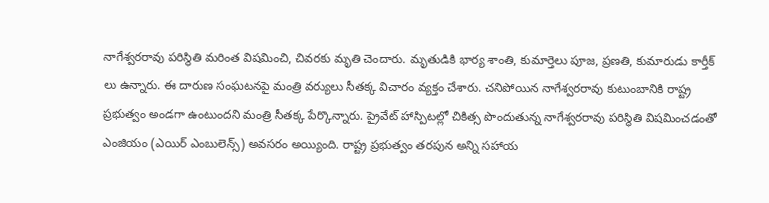నాగేశ్వరరావు పరిస్థితి మరింత విషమించి, చివరకు మృతి చెందారు. మృతుడికి భార్య శాంతి, కుమార్తెలు పూజ, ప్రణతి, కుమారుడు కార్తీక్ లు ఉన్నారు. ఈ దారుణ సంఘటనపై మంత్రి వర్యులు సీతక్క విచారం వ్యక్తం చేశారు. చనిపోయిన నాగేశ్వరరావు కుటుంబానికి రాష్ట్ర ప్రభుత్వం అండగా ఉంటుందని మంత్రి సీతక్క పేర్కొన్నారు. ప్రైవేట్ హాస్పిటల్లో చికిత్స పొందుతున్న నాగేశ్వరరావు పరిస్థితి విషమించడంతో ఎంజియం (ఎయిర్ ఎంబులెన్స్) అవసరం అయ్యింది. రాష్ట్ర ప్రభుత్వం తరపున అన్ని సహాయ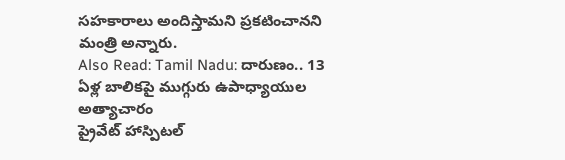సహకారాలు అందిస్తామని ప్రకటించానని మంత్రి అన్నారు.
Also Read: Tamil Nadu: దారుణం.. 13 ఏళ్ల బాలికపై ముగ్గురు ఉపాధ్యాయుల అత్యాచారం
ప్రైవేట్ హాస్పిటల్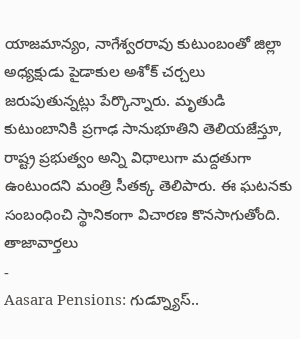యాజమాన్యం, నాగేశ్వరరావు కుటుంబంతో జిల్లా అధ్యక్షుడు పైడాకుల అశోక్ చర్చలు జరుపుతున్నట్లు పేర్కొన్నారు. మృతుడి కుటుంబానికి ప్రగాఢ సానుభూతిని తెలియజేస్తూ, రాష్ట్ర ప్రభుత్వం అన్ని విధాలుగా మద్దతుగా ఉంటుందని మంత్రి సీతక్క తెలిపారు. ఈ ఘటనకు సంబంధించి స్థానికంగా విచారణ కొనసాగుతోంది.
తాజావార్తలు
-
Aasara Pensions: గుడ్న్యూస్..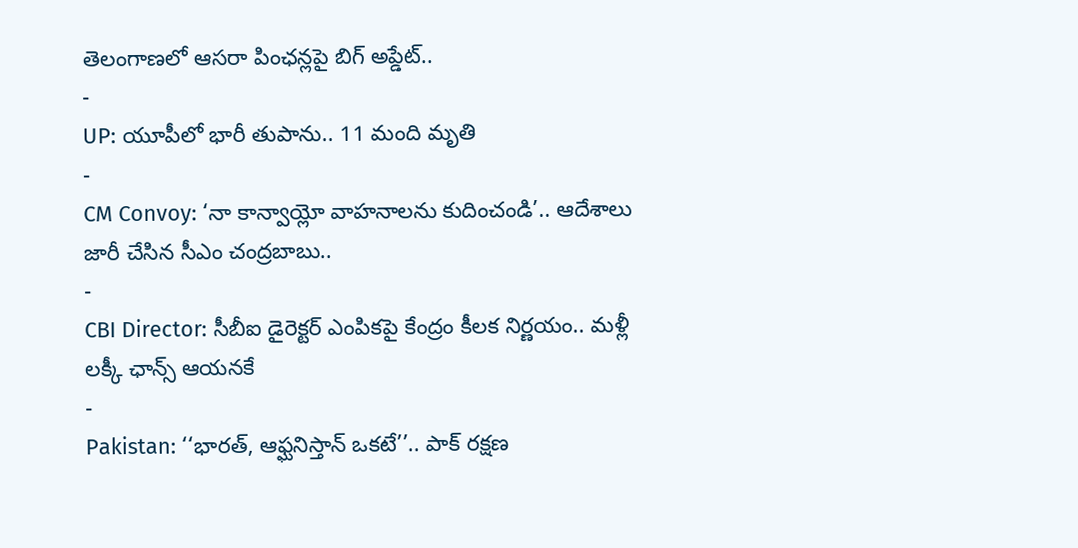తెలంగాణలో ఆసరా పింఛన్లపై బిగ్ అప్డేట్..
-
UP: యూపీలో భారీ తుపాను.. 11 మంది మృతి
-
CM Convoy: ‘నా కాన్వాయ్లో వాహనాలను కుదించండి’.. ఆదేశాలు జారీ చేసిన సీఎం చంద్రబాబు..
-
CBI Director: సీబీఐ డైరెక్టర్ ఎంపికపై కేంద్రం కీలక నిర్ణయం.. మళ్లీ లక్కీ ఛాన్స్ ఆయనకే
-
Pakistan: ‘‘భారత్, ఆఫ్ఘనిస్తాన్ ఒకటే’’.. పాక్ రక్షణ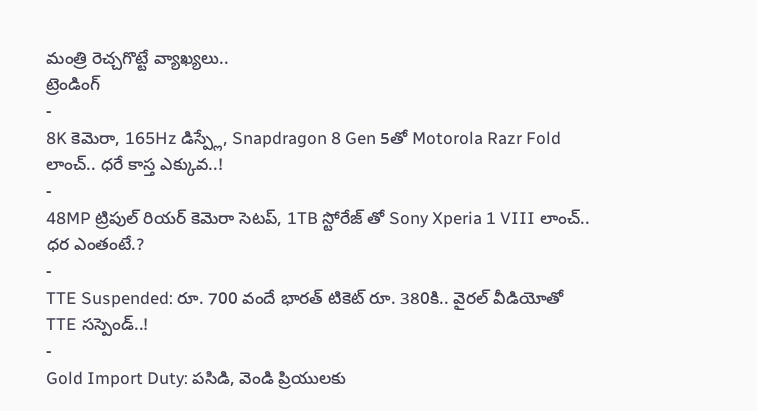మంత్రి రెచ్చగొట్టే వ్యాఖ్యలు..
ట్రెండింగ్
-
8K కెమెరా, 165Hz డిస్ప్లే, Snapdragon 8 Gen 5తో Motorola Razr Fold లాంచ్.. ధరే కాస్త ఎక్కువ..!
-
48MP ట్రిపుల్ రియర్ కెమెరా సెటప్, 1TB స్టోరేజ్ తో Sony Xperia 1 VIII లాంచ్.. ధర ఎంతంటే.?
-
TTE Suspended: రూ. 700 వందే భారత్ టికెట్ రూ. 380కి.. వైరల్ వీడియోతో TTE సస్పెండ్..!
-
Gold Import Duty: పసిడి, వెండి ప్రియులకు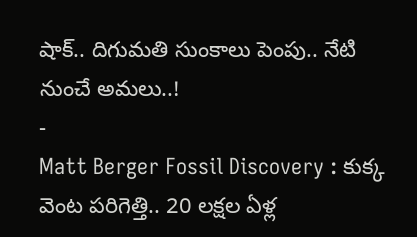షాక్.. దిగుమతి సుంకాలు పెంపు.. నేటి నుంచే అమలు..!
-
Matt Berger Fossil Discovery : కుక్క వెంట పరిగెత్తి.. 20 లక్షల ఏళ్ల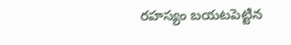రహస్యం బయటపెట్టిన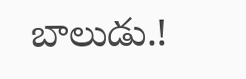బాలుడు.!